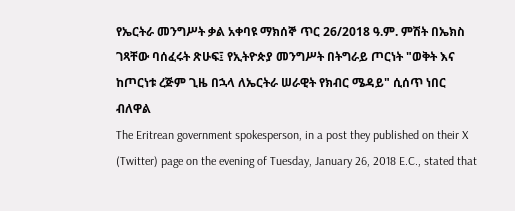የኤርትራ መንግሥት ቃል አቀባዩ ማክሰኞ ጥር 26/2018 ዓ.ም. ምሽት በኤክስ ገጻቸው ባሰፈሩት ጽሁፍ፤ የኢትዮጵያ መንግሥት በትግራይ ጦርነት "ወቅት እና ከጦርነቱ ረጅም ጊዜ በኋላ ለኤርትራ ሠራዊት የክብር ሜዳይ" ሲሰጥ ነበር ብለዋል
The Eritrean government spokesperson, in a post they published on their X (Twitter) page on the evening of Tuesday, January 26, 2018 E.C., stated that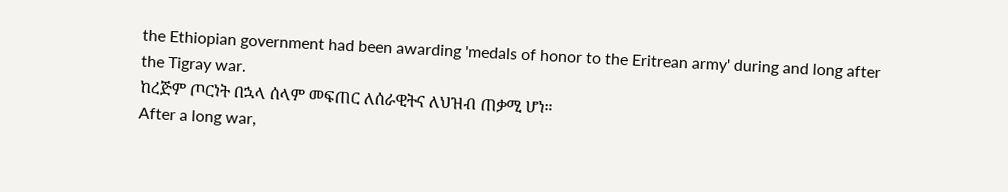the Ethiopian government had been awarding 'medals of honor to the Eritrean army' during and long after the Tigray war.
ከረጅም ጦርነት በኋላ ሰላም መፍጠር ለሰራዊትና ለህዝብ ጠቃሚ ሆነ።
After a long war,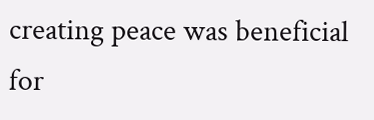creating peace was beneficial for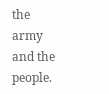the army and the people.